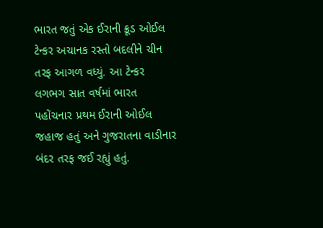ભારત જતું એક ઈરાની ક્રૂડ ઓઈલ ટેન્કર અચાનક રસ્તો બદલીને ચીન તરફ આગળ વધ્યું. આ ટેન્કર લગભગ સાત વર્ષમાં ભારત પહોંચનાર પ્રથમ ઈરાની ઓઈલ જહાજ હતું અને ગુજરાતના વાડીનાર બંદર તરફ જઈ રહ્યું હતું.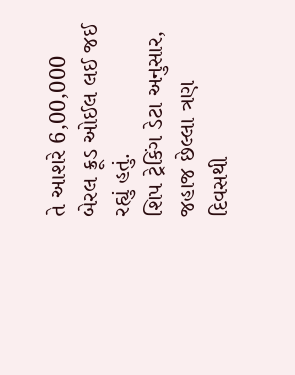તે આશરે 6,00,000 બેરલ ક્રૂડ ઓઈલ લઈ જઈ રહ્યું હતું.
શિપ ટ્રેકિંગ ડેટા અનુસાર, જહાજ છેલ્લા ત્રણ દિવસથી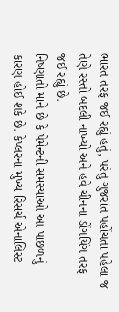ભારત તરફ જઈ રહ્યું હતું, પરંતુ ગુજરાત પહોંચતા પહેલા જ તેણે રસ્તો બદલી નાખ્યો અને હવે ચીનના ડોંગયિંગ તરફ જઈ રહ્યું છે.
નિષ્ણાતો માને છે કે પેમેન્ટની સમસ્યાઓ આ પાછળનું કારણ હોઈ શકે છે. કેપ્લરના મુખ્ય રિસર્ચ એનાલિસ્ટ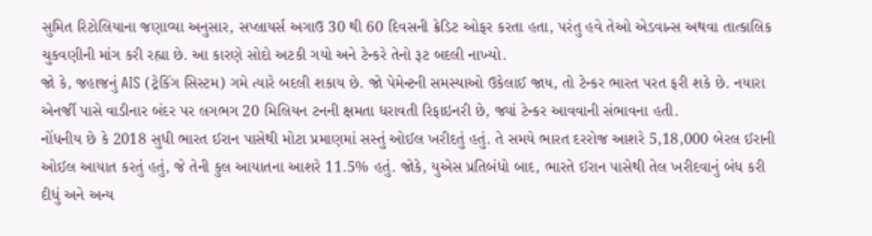સુમિત રિટોલિયાના જણાવ્યા અનુસાર, સપ્લાયર્સ અગાઉ 30 થી 60 દિવસની ક્રેડિટ ઓફર કરતા હતા, પરંતુ હવે તેઓ એડવાન્સ અથવા તાત્કાલિક ચુકવણીની માંગ કરી રહ્યા છે. આ કારણે સોદો અટકી ગયો અને ટેન્કરે તેનો રૂટ બદલી નાખ્યો.
જો કે, જહાજનું AIS (ટ્રેકિંગ સિસ્ટમ) ગમે ત્યારે બદલી શકાય છે. જો પેમેન્ટની સમસ્યાઓ ઉકેલાઈ જાય, તો ટેન્કર ભારત પરત ફરી શકે છે. નયારા એનર્જી પાસે વાડીનાર બંદર પર લગભગ 20 મિલિયન ટનની ક્ષમતા ધરાવતી રિફાઇનરી છે, જ્યાં ટેન્કર આવવાની સંભાવના હતી.
નોંધનીય છે કે 2018 સુધી ભારત ઈરાન પાસેથી મોટા પ્રમાણમાં સસ્તું ઓઈલ ખરીદતું હતું. તે સમયે ભારત દરરોજ આશરે 5,18,000 બેરલ ઈરાની ઓઈલ આયાત કરતું હતું, જે તેની કુલ આયાતના આશરે 11.5% હતું. જોકે, યુએસ પ્રતિબંધો બાદ, ભારતે ઈરાન પાસેથી તેલ ખરીદવાનું બંધ કરી દીધું અને અન્ય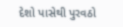દેશો પાસેથી પુરવઠો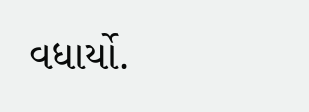વધાર્યો.